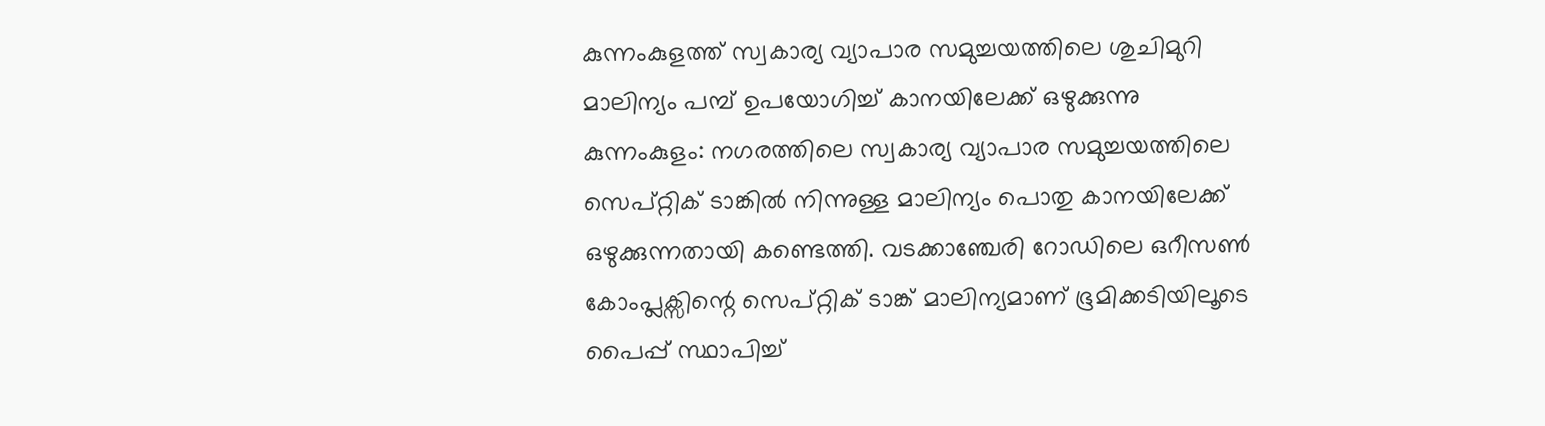കുന്നംകുളത്ത് സ്വകാര്യ വ്യാപാര സമുച്ചയത്തിലെ ശുചിമുറി മാലിന്യം പമ്പ് ഉപയോഗിച്ച് കാനയിലേക്ക് ഒഴുക്കുന്നു
കുന്നംകുളം: നഗരത്തിലെ സ്വകാര്യ വ്യാപാര സമുച്ചയത്തിലെ സെപ്റ്റിക് ടാങ്കിൽ നിന്നുള്ള മാലിന്യം പൊതു കാനയിലേക്ക് ഒഴുക്കുന്നതായി കണ്ടെത്തി. വടക്കാഞ്ചേരി റോഡിലെ ഒറീസൺ കോംപ്ലക്സിന്റെ സെപ്റ്റിക് ടാങ്ക് മാലിന്യമാണ് ഭൂമിക്കടിയിലൂടെ പൈപ്പ് സ്ഥാപിച്ച്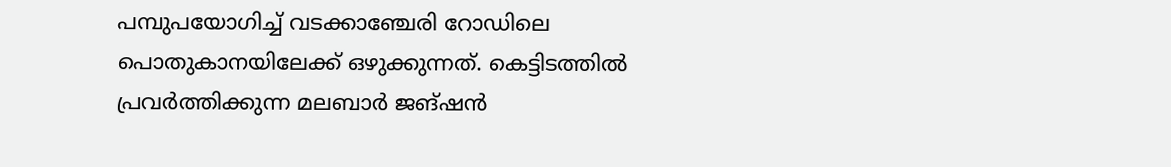പമ്പുപയോഗിച്ച് വടക്കാഞ്ചേരി റോഡിലെ പൊതുകാനയിലേക്ക് ഒഴുക്കുന്നത്. കെട്ടിടത്തിൽ പ്രവർത്തിക്കുന്ന മലബാർ ജങ്ഷൻ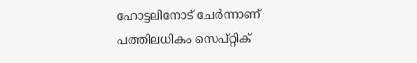ഹോട്ടലിനോട് ചേർന്നാണ് പത്തിലധികം സെപ്റ്റിക്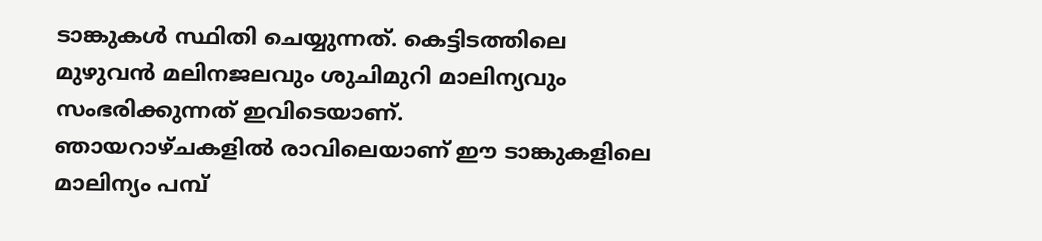ടാങ്കുകൾ സ്ഥിതി ചെയ്യുന്നത്. കെട്ടിടത്തിലെ മുഴുവൻ മലിനജലവും ശുചിമുറി മാലിന്യവും സംഭരിക്കുന്നത് ഇവിടെയാണ്.
ഞായറാഴ്ചകളിൽ രാവിലെയാണ് ഈ ടാങ്കുകളിലെ മാലിന്യം പമ്പ്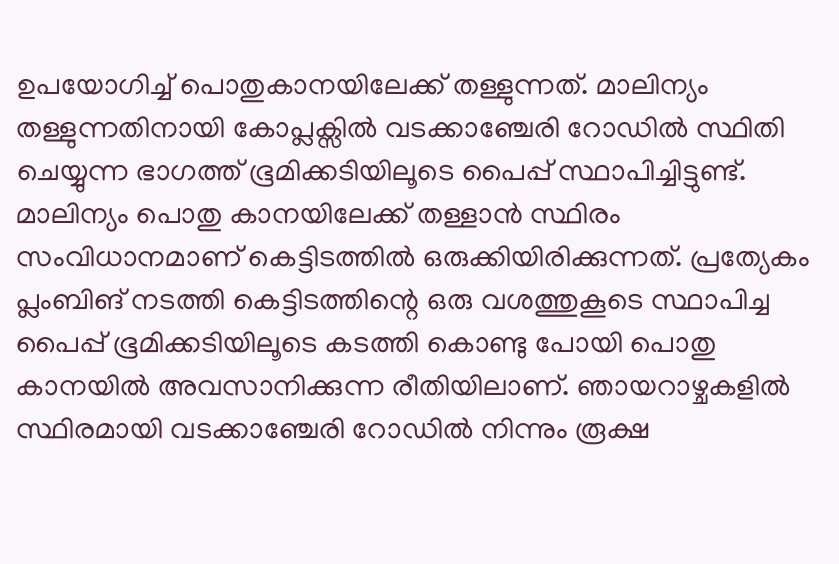ഉപയോഗിച്ച് പൊതുകാനയിലേക്ക് തള്ളുന്നത്. മാലിന്യം തള്ളുന്നതിനായി കോപ്ലക്സിൽ വടക്കാഞ്ചേരി റോഡിൽ സ്ഥിതി ചെയ്യുന്ന ഭാഗത്ത് ഭൂമിക്കടിയിലൂടെ പൈപ്പ് സ്ഥാപിച്ചിട്ടുണ്ട്. മാലിന്യം പൊതു കാനയിലേക്ക് തള്ളാൻ സ്ഥിരം സംവിധാനമാണ് കെട്ടിടത്തിൽ ഒരുക്കിയിരിക്കുന്നത്. പ്രത്യേകം പ്ലംബിങ് നടത്തി കെട്ടിടത്തിന്റെ ഒരു വശത്തുകൂടെ സ്ഥാപിച്ച പൈപ്പ് ഭൂമിക്കടിയിലൂടെ കടത്തി കൊണ്ടു പോയി പൊതു കാനയിൽ അവസാനിക്കുന്ന രീതിയിലാണ്. ഞായറാഴ്ചകളിൽ സ്ഥിരമായി വടക്കാഞ്ചേരി റോഡിൽ നിന്നും രൂക്ഷ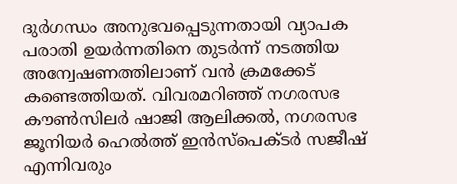ദുർഗന്ധം അനുഭവപ്പെടുന്നതായി വ്യാപക പരാതി ഉയർന്നതിനെ തുടർന്ന് നടത്തിയ അന്വേഷണത്തിലാണ് വൻ ക്രമക്കേട് കണ്ടെത്തിയത്. വിവരമറിഞ്ഞ് നഗരസഭ കൗൺസിലർ ഷാജി ആലിക്കൽ, നഗരസഭ ജൂനിയർ ഹെൽത്ത് ഇൻസ്പെക്ടർ സജീഷ് എന്നിവരും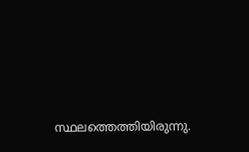സ്ഥലത്തെത്തിയിരുന്നു.